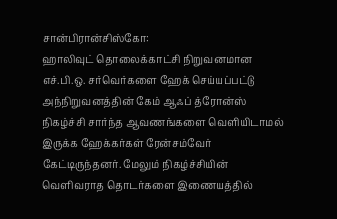சான்பிரான்சிஸ்கோ:
ஹாலிவுட் தொலைக்காட்சி நிறுவனமான எச்.பி.ஒ. சர்வெர்களை ஹேக் செய்யப்பட்டு அந்நிறுவனத்தின் கேம் ஆஃப் த்ரோன்ஸ் நிகழ்ச்சி சார்ந்த ஆவணங்களை வெளியிடாமல் இருக்க ஹேக்கர்கள் ரேன்சம்வேர் கேட்டிருந்தனர். மேலும் நிகழ்ச்சியின் வெளிவராத தொடர்களை இணையத்தில்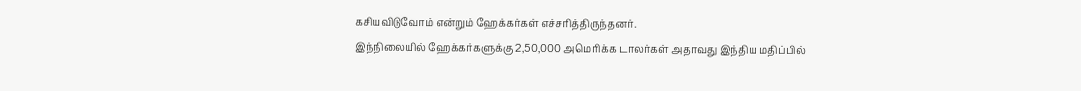கசியவிடுவோம் என்றும் ஹேக்கர்கள் எச்சரித்திருந்தனர்.
இந்நிலையில் ஹேக்கர்களுக்கு 2,50,000 அமெரிக்க டாலர்கள் அதாவது இந்திய மதிப்பில்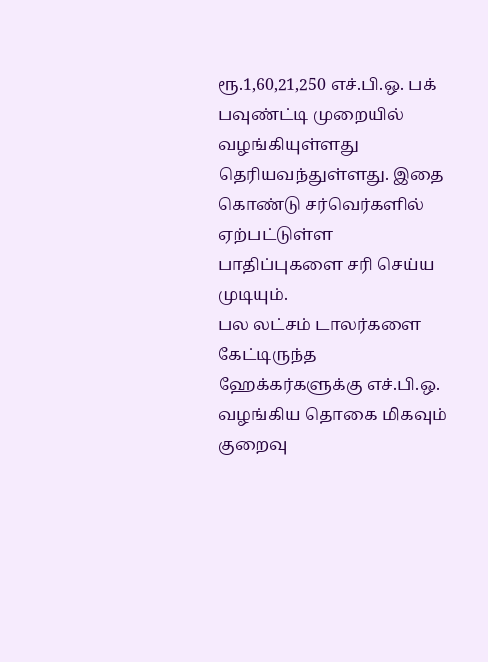ரூ.1,60,21,250 எச்.பி.ஒ. பக் பவுண்ட்டி முறையில் வழங்கியுள்ளது தெரியவந்துள்ளது. இதை கொண்டு சர்வெர்களில் ஏற்பட்டுள்ள பாதிப்புகளை சரி செய்ய முடியும்.
பல லட்சம் டாலர்களை கேட்டிருந்த ஹேக்கர்களுக்கு எச்.பி.ஒ. வழங்கிய தொகை மிகவும் குறைவு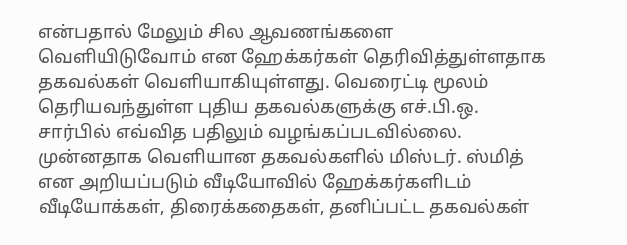என்பதால் மேலும் சில ஆவணங்களை வெளியிடுவோம் என ஹேக்கர்கள் தெரிவித்துள்ளதாக தகவல்கள் வெளியாகியுள்ளது. வெரைட்டி மூலம் தெரியவந்துள்ள புதிய தகவல்களுக்கு எச்.பி.ஒ. சார்பில் எவ்வித பதிலும் வழங்கப்படவில்லை.
முன்னதாக வெளியான தகவல்களில் மிஸ்டர். ஸ்மித் என அறியப்படும் வீடியோவில் ஹேக்கர்களிடம் வீடியோக்கள், திரைக்கதைகள், தனிப்பட்ட தகவல்கள்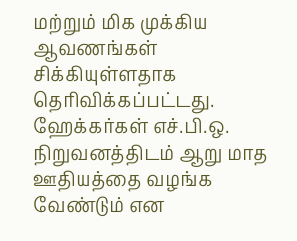மற்றும் மிக முக்கிய ஆவணங்கள் சிக்கியுள்ளதாக தெரிவிக்கப்பட்டது. ஹேக்கர்கள் எச்.பி.ஒ. நிறுவனத்திடம் ஆறு மாத ஊதியத்தை வழங்க வேண்டும் என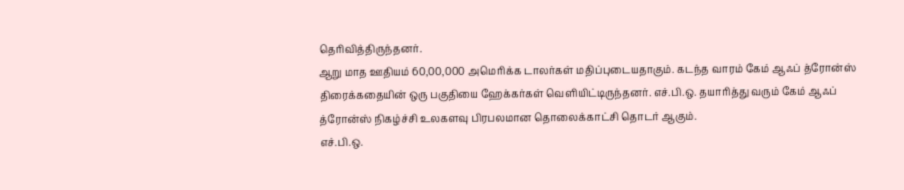தெரிவித்திருந்தனர்.
ஆறு மாத ஊதியம் 60,00,000 அமெரிக்க டாலர்கள் மதிப்புடையதாகும். கடந்த வாரம் கேம் ஆஃப் த்ரோன்ஸ் திரைக்கதையின் ஒரு பகுதியை ஹேக்கர்கள் வெளியிட்டிருந்தனர். எச்.பி.ஒ. தயாரித்து வரும் கேம் ஆஃப் த்ரோன்ஸ் நிகழ்ச்சி உலகளவு பிரபலமான தொலைக்காட்சி தொடர் ஆகும்.
எச்.பி.ஒ.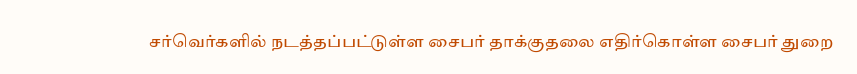சர்வெர்களில் நடத்தப்பட்டுள்ள சைபர் தாக்குதலை எதிர்கொள்ள சைபர் துறை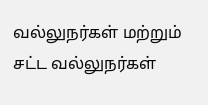வல்லுநர்கள் மற்றும் சட்ட வல்லுநர்கள்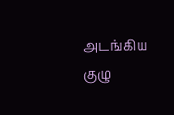அடங்கிய குழு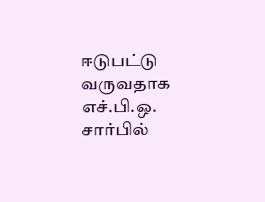ஈடுபட்டு வருவதாக எச்.பி.ஒ. சார்பில்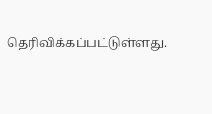தெரிவிக்கப்பட்டுள்ளது.